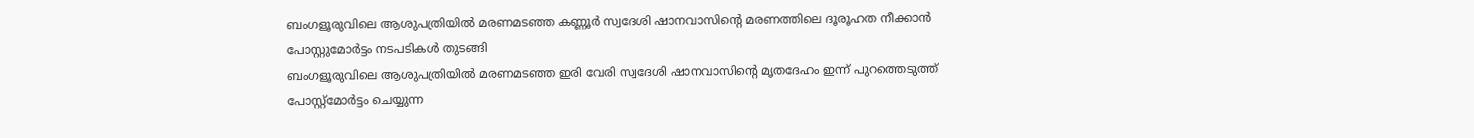ബംഗളൂരുവിലെ ആശുപത്രിയിൽ മരണമടഞ്ഞ കണ്ണൂർ സ്വദേശി ഷാനവാസിൻ്റെ മരണത്തിലെ ദൂരൂഹത നീക്കാൻ പോസ്റ്റുമോർട്ടം നടപടികൾ തുടങ്ങി
ബംഗളൂരുവിലെ ആശുപത്രിയിൽ മരണമടഞ്ഞ ഇരി വേരി സ്വദേശി ഷാനവാസിൻ്റെ മൃതദേഹം ഇന്ന് പുറത്തെടുത്ത് പോസ്റ്റ്മോർട്ടം ചെയ്യുന്ന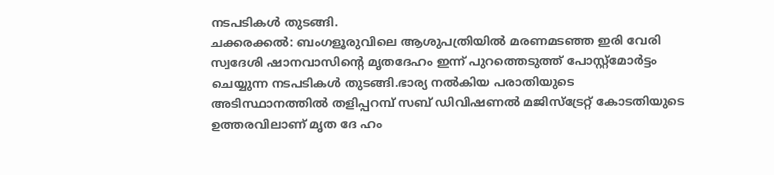നടപടികൾ തുടങ്ങി.
ചക്കരക്കൽ: ബംഗളൂരുവിലെ ആശുപത്രിയിൽ മരണമടഞ്ഞ ഇരി വേരി സ്വദേശി ഷാനവാസിൻ്റെ മൃതദേഹം ഇന്ന് പുറത്തെടുത്ത് പോസ്റ്റ്മോർട്ടം ചെയ്യുന്ന നടപടികൾ തുടങ്ങി.ഭാര്യ നൽകിയ പരാതിയുടെ അടിസ്ഥാനത്തിൽ തളിപ്പറമ്പ് സബ് ഡിവിഷണൽ മജിസ്ട്രേറ്റ് കോടതിയുടെ ഉത്തരവിലാണ് മൃത ദേ ഹം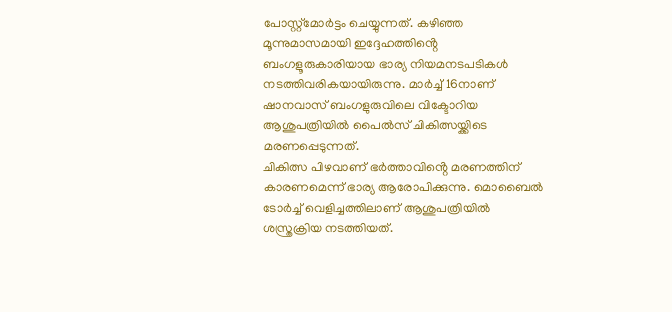പോസ്റ്റ്മോർട്ടം ചെയ്യുന്നത്. കഴിഞ്ഞ മൂന്നുമാസമായി ഇദ്ദേഹത്തിൻ്റെ ബംഗളൂരുകാരിയായ ഭാര്യ നിയമനടപടികൾ നടത്തിവരികയായിരുന്നു. മാർച്ച് 16നാണ് ഷാനവാസ് ബംഗളുരുവിലെ വിക്ടോറിയ ആശുപത്രിയിൽ പൈൽസ് ചികിത്സയ്ക്കിടെ മരണപ്പെടുന്നത്.
ചികിത്സ പിഴവാണ് ഭർത്താവിൻ്റെ മരണത്തിന് കാരണമെന്ന് ഭാര്യ ആരോപിക്കുന്നു. മൊബൈൽ ടോർച്ച് വെളിച്ചത്തിലാണ് ആശുപത്രിയിൽ ശസ്ത്രക്രിയ നടത്തിയത്.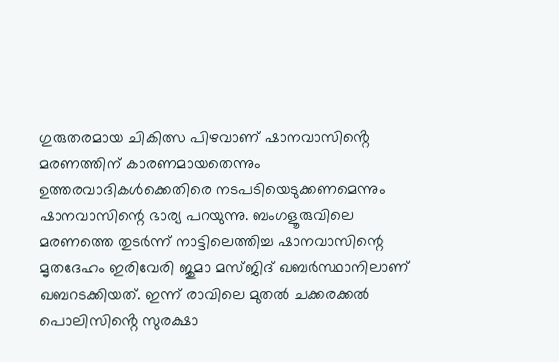ഗുരുതരമായ ചികിത്സ പിഴവാണ് ഷാനവാസിൻ്റെ മരണത്തിന് കാരണമായതെന്നും ഉത്തരവാദികൾക്കെതിരെ നടപടിയെടുക്കണമെന്നും ഷാനവാസിന്റെ ഭാര്യ പറയുന്നു. ബംഗളൂരുവിലെ മരണത്തെ തുടർന്ന് നാട്ടിലെത്തിച്ച ഷാനവാസിന്റെ മൃതദേഹം ഇരിവേരി ജുമാ മസ്ജിദ് ഖബർസ്ഥാനിലാണ് ഖബറടക്കിയത്. ഇന്ന് രാവിലെ മുതൽ ചക്കരക്കൽ പൊലിസിൻ്റെ സുരക്ഷാ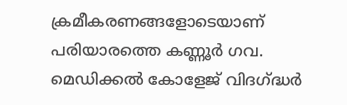ക്രമീകരണങ്ങളോടെയാണ് പരിയാരത്തെ കണ്ണൂർ ഗവ. മെഡിക്കൽ കോളേജ് വിദഗ്ദ്ധർ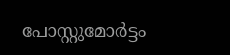പോസ്റ്റുമോർട്ടം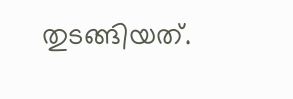തുടങ്ങിയത്.